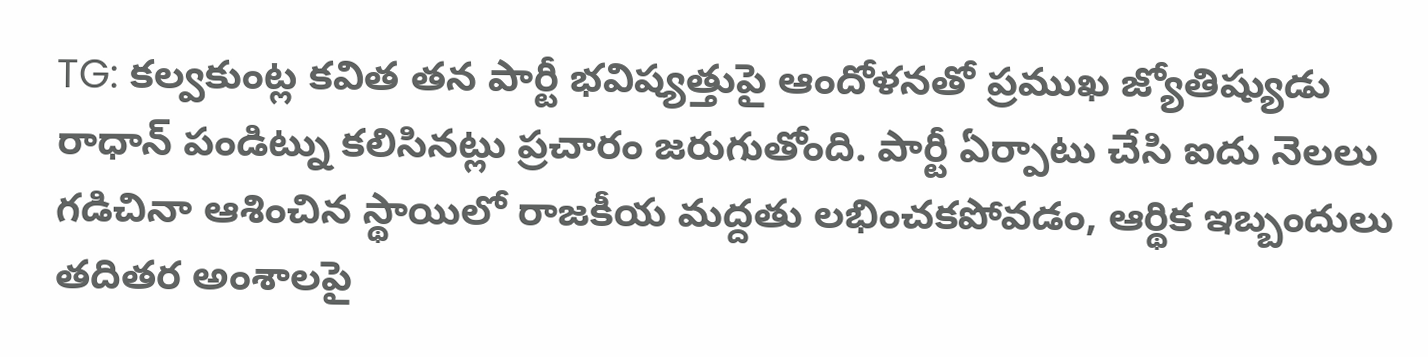TG: కల్వకుంట్ల కవిత తన పార్టీ భవిష్యత్తుపై ఆందోళనతో ప్రముఖ జ్యోతిష్యుడు రాధాన్ పండిట్ను కలిసినట్లు ప్రచారం జరుగుతోంది. పార్టీ ఏర్పాటు చేసి ఐదు నెలలు గడిచినా ఆశించిన స్థాయిలో రాజకీయ మద్దతు లభించకపోవడం, ఆర్థిక ఇబ్బందులు తదితర అంశాలపై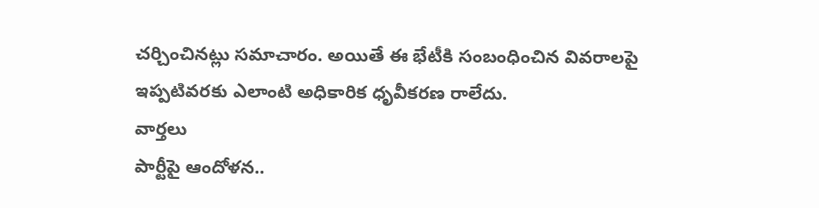చర్చించినట్లు సమాచారం. అయితే ఈ భేటీకి సంబంధించిన వివరాలపై ఇప్పటివరకు ఎలాంటి అధికారిక ధృవీకరణ రాలేదు.
వార్తలు
పార్టీపై ఆందోళన..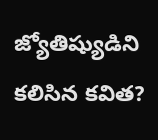జ్యోతిష్యుడిని కలిసిన కవిత?